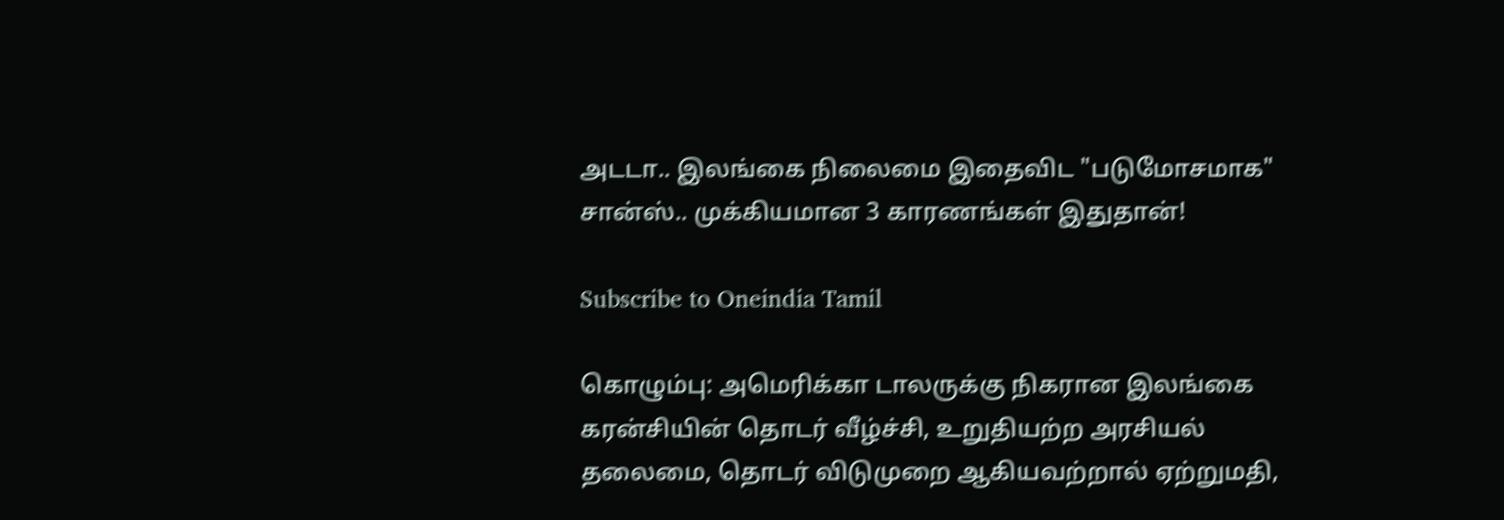அடடா.. இலங்கை நிலைமை இதைவிட "படுமோசமாக" சான்ஸ்.. முக்கியமான 3 காரணங்கள் இதுதான்!

Subscribe to Oneindia Tamil

கொழும்பு: அமெரிக்கா டாலருக்கு நிகரான இலங்கை கரன்சியின் தொடர் வீழ்ச்சி, உறுதியற்ற அரசியல் தலைமை, தொடர் விடுமுறை ஆகியவற்றால் ஏற்றுமதி,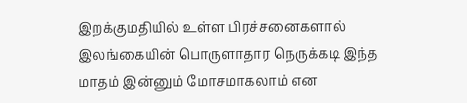இறக்குமதியில் உள்ள பிரச்சனைகளால் இலங்கையின் பொருளாதார நெருக்கடி இந்த மாதம் இன்னும் மோசமாகலாம் என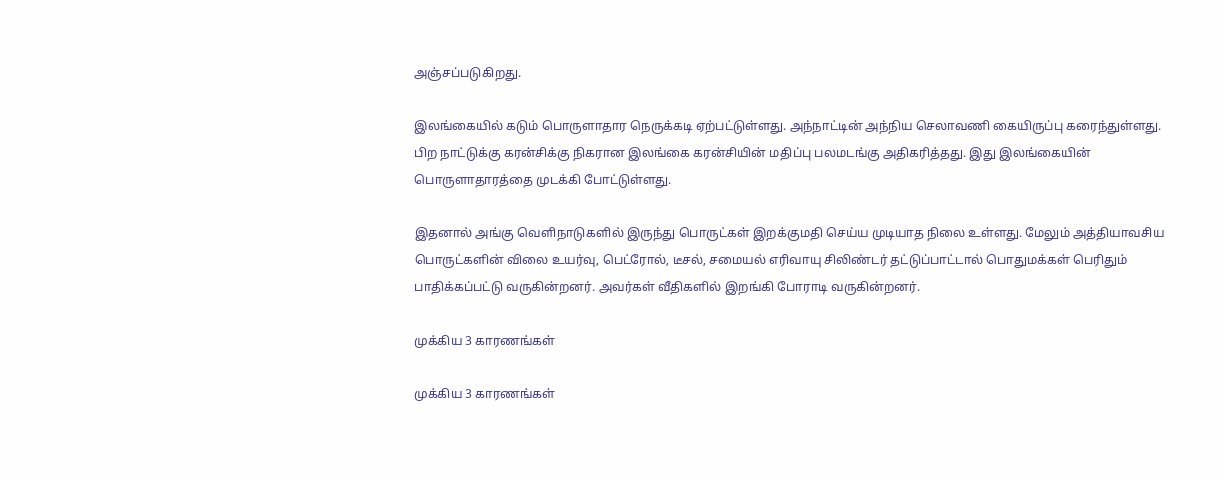அஞ்சப்படுகிறது.

இலங்கையில் கடும் பொருளாதார நெருக்கடி ஏற்பட்டுள்ளது. அந்நாட்டின் அந்நிய செலாவணி கையிருப்பு கரைந்துள்ளது. பிற நாட்டுக்கு கரன்சிக்கு நிகரான இலங்கை கரன்சியின் மதிப்பு பலமடங்கு அதிகரித்தது. இது இலங்கையின் பொருளாதாரத்தை முடக்கி போட்டுள்ளது.

இதனால் அங்கு வெளிநாடுகளில் இருந்து பொருட்கள் இறக்குமதி செய்ய முடியாத நிலை உள்ளது. மேலும் அத்தியாவசிய பொருட்களின் விலை உயர்வு, பெட்ரோல், டீசல், சமையல் எரிவாயு சிலிண்டர் தட்டுப்பாட்டால் பொதுமக்கள் பெரிதும் பாதிக்கப்பட்டு வருகின்றனர். அவர்கள் வீதிகளில் இறங்கி போராடி வருகின்றனர்.

முக்கிய 3 காரணங்கள்

முக்கிய 3 காரணங்கள்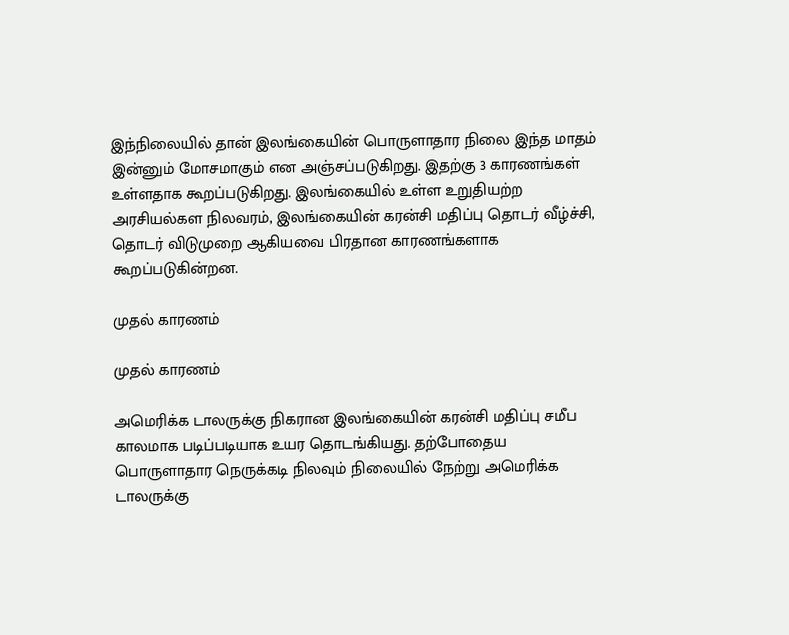இந்நிலையில் தான் இலங்கையின் பொருளாதார நிலை இந்த மாதம் இன்னும் மோசமாகும் என அஞ்சப்படுகிறது. இதற்கு 3 காரணங்கள் உள்ளதாக கூறப்படுகிறது. இலங்கையில் உள்ள உறுதியற்ற அரசியல்கள நிலவரம், இலங்கையின் கரன்சி மதிப்பு தொடர் வீழ்ச்சி, தொடர் விடுமுறை ஆகியவை பிரதான காரணங்களாக கூறப்படுகின்றன.

முதல் காரணம்

முதல் காரணம்

அமெரிக்க டாலருக்கு நிகரான இலங்கையின் கரன்சி மதிப்பு சமீப காலமாக படிப்படியாக உயர தொடங்கியது. தற்போதைய பொருளாதார நெருக்கடி நிலவும் நிலையில் நேற்று அமெரிக்க டாலருக்கு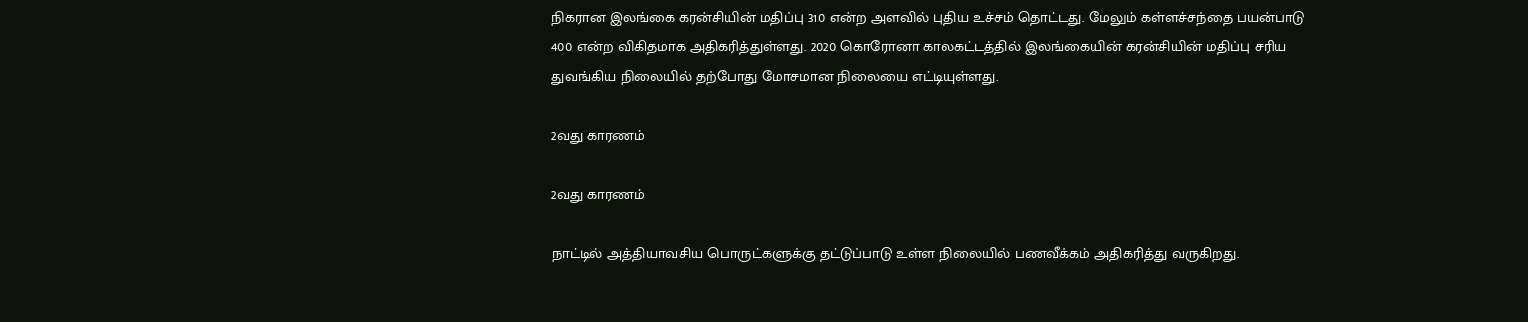நிகரான இலங்கை கரன்சியின் மதிப்பு 310 என்ற அளவில் புதிய உச்சம் தொட்டது. மேலும் கள்ளச்சந்தை பயன்பாடு 400 என்ற விகிதமாக அதிகரித்துள்ளது. 2020 கொரோனா காலகட்டத்தில் இலங்கையின் கரன்சியின் மதிப்பு சரிய துவங்கிய நிலையில் தற்போது மோசமான நிலையை எட்டியுள்ளது.

2வது காரணம்

2வது காரணம்

நாட்டில் அத்தியாவசிய பொருட்களுக்கு தட்டுப்பாடு உள்ள நிலையில் பணவீக்கம் அதிகரித்து வருகிறது.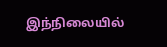இந்நிலையில்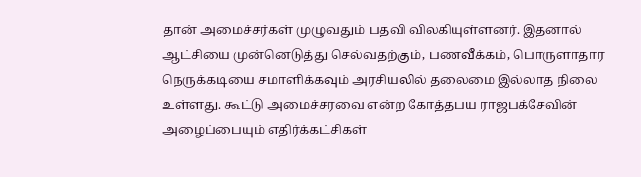தான் அமைச்சர்கள் முழுவதும் பதவி விலகியுள்ளனர். இதனால் ஆட்சியை முன்னெடுத்து செல்வதற்கும், பணவீக்கம், பொருளாதார நெருக்கடியை சமாளிக்கவும் அரசியலில் தலைமை இல்லாத நிலை உள்ளது. கூட்டு அமைச்சரவை என்ற கோத்தபய ராஜபக்சேவின் அழைப்பையும் எதிர்க்கட்சிகள்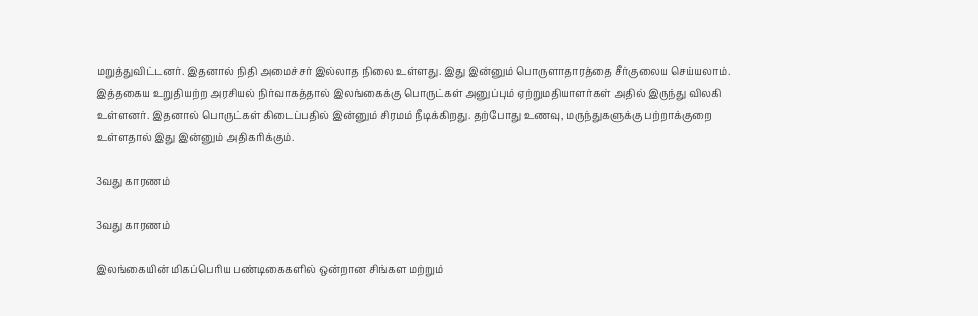மறுத்துவிட்டனர். இதனால் நிதி அமைச்சர் இல்லாத நிலை உள்ளது. இது இன்னும் பொருளாதாரத்தை சீர்குலைய செய்யலாம். இத்தகைய உறுதியற்ற அரசியல் நிர்வாகத்தால் இலங்கைக்கு பொருட்கள் அனுப்பும் ஏற்றுமதியாளர்கள் அதில் இருந்து விலகி உள்ளனர். இதனால் பொருட்கள் கிடைப்பதில் இன்னும் சிரமம் நீடிக்கிறது. தற்போது உணவு, மருந்துகளுக்கு பற்றாக்குறை உள்ளதால் இது இன்னும் அதிகரிக்கும்.

3வது காரணம்

3வது காரணம்

இலங்கையின் மிகப்பெரிய பண்டிகைகளில் ஒன்றான சிங்கள மற்றும்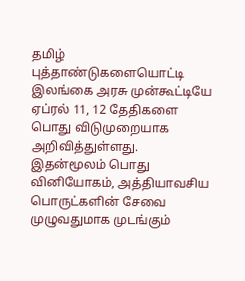தமிழ் புத்தாண்டுகளையொட்டி இலங்கை அரசு முன்கூட்டியே ஏப்ரல் 11, 12 தேதிகளை பொது விடுமுறையாக அறிவித்துள்ளது. இதன்மூலம் பொது வினியோகம், அத்தியாவசிய பொருட்களின் சேவை முழுவதுமாக முடங்கும்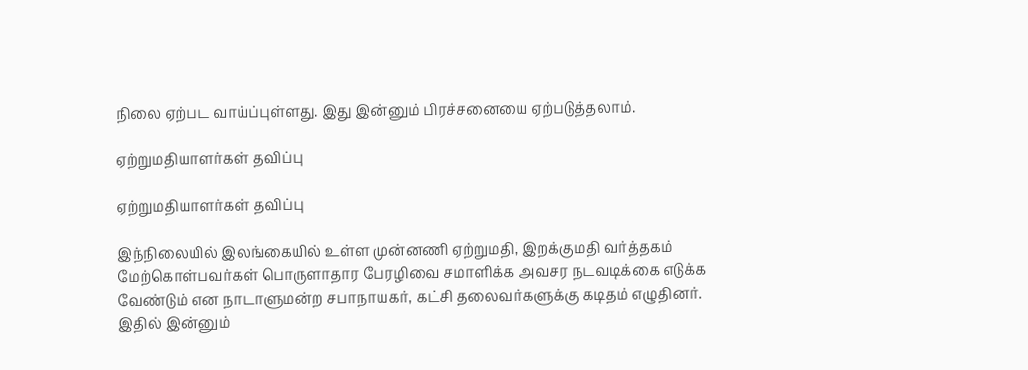நிலை ஏற்பட வாய்ப்புள்ளது. இது இன்னும் பிரச்சனையை ஏற்படுத்தலாம்.

ஏற்றுமதியாளர்கள் தவிப்பு

ஏற்றுமதியாளர்கள் தவிப்பு

இந்நிலையில் இலங்கையில் உள்ள முன்னணி ஏற்றுமதி, இறக்குமதி வர்த்தகம் மேற்கொள்பவர்கள் பொருளாதார பேரழிவை சமாளிக்க அவசர நடவடிக்கை எடுக்க வேண்டும் என நாடாளுமன்ற சபாநாயகர், கட்சி தலைவர்களுக்கு கடிதம் எழுதினர். இதில் இன்னும்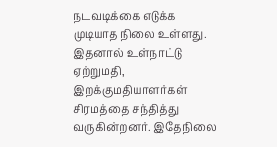நடவடிக்கை எடுக்க முடியாத நிலை உள்ளது. இதனால் உள்நாட்டு ஏற்றுமதி, இறக்குமதியாளர்கள் சிரமத்தை சந்தித்து வருகின்றனர். இதேநிலை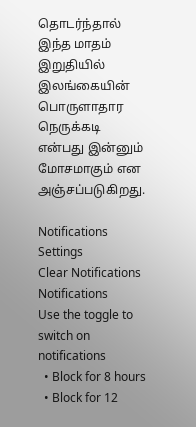தொடர்ந்தால் இந்த மாதம் இறுதியில் இலங்கையின் பொருளாதார நெருக்கடி என்பது இன்னும் மோசமாகும் என அஞ்சப்படுகிறது.

Notifications
Settings
Clear Notifications
Notifications
Use the toggle to switch on notifications
  • Block for 8 hours
  • Block for 12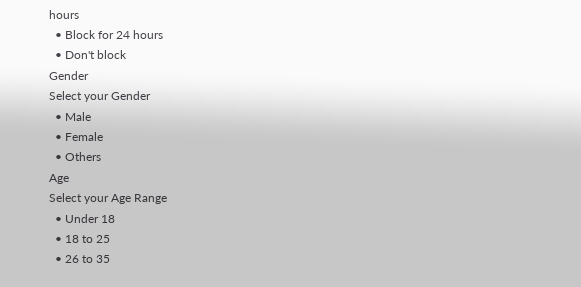hours
  • Block for 24 hours
  • Don't block
Gender
Select your Gender
  • Male
  • Female
  • Others
Age
Select your Age Range
  • Under 18
  • 18 to 25
  • 26 to 35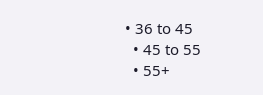• 36 to 45
  • 45 to 55
  • 55+